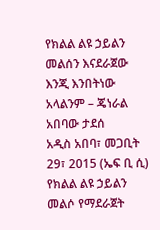የክልል ልዩ ኃይልን መልሰን እናደራጀው እንጂ እንበትነው አላልንም – ጄነራል አበባው ታደሰ
አዲስ አበባ፣ መጋቢት 29፣ 2015 (ኤፍ ቢ ሲ) የክልል ልዩ ኃይልን መልሶ የማደራጀት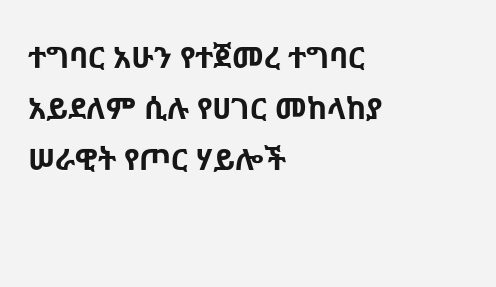ተግባር አሁን የተጀመረ ተግባር አይደለም ሲሉ የሀገር መከላከያ ሠራዊት የጦር ሃይሎች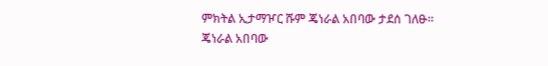ምክትል ኢታማዦር ሹም ጄነራል አበባው ታደሰ ገለፁ፡፡
ጄነራል አበባው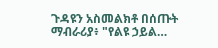ጉዳዩን አስመልክቶ በሰጡት ማብራሪያ፥ "የልዩ ኃይል…